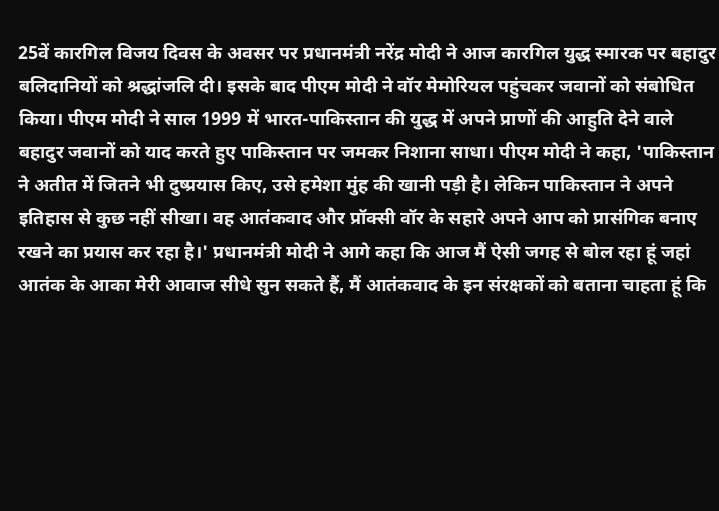25वें कारगिल विजय दिवस के अवसर पर प्रधानमंत्री नरेंद्र मोदी ने आज कारगिल युद्ध स्मारक पर बहादुर बलिदानियों को श्रद्धांजलि दी। इसके बाद पीएम मोदी ने वॉर मेमोरियल पहुंचकर जवानों को संबोधित किया। पीएम मोदी ने साल 1999 में भारत-पाकिस्तान की युद्ध में अपने प्राणों की आहुति देने वाले बहादुर जवानों को याद करते हुए पाकिस्तान पर जमकर निशाना साधा। पीएम मोदी ने कहा, 'पाकिस्तान ने अतीत में जितने भी दुष्प्रयास किए, उसे हमेशा मुंह की खानी पड़ी है। लेकिन पाकिस्तान ने अपने इतिहास से कुछ नहीं सीखा। वह आतंकवाद और प्रॉक्सी वॉर के सहारे अपने आप को प्रासंगिक बनाए रखने का प्रयास कर रहा है।' प्रधानमंत्री मोदी ने आगे कहा कि आज मैं ऐसी जगह से बोल रहा हूं जहां आतंक के आका मेरी आवाज सीधे सुन सकते हैं, मैं आतंकवाद के इन संरक्षकों को बताना चाहता हूं कि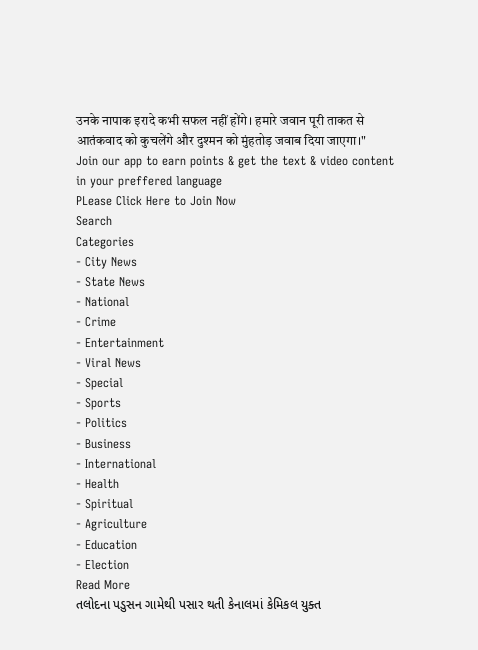उनके नापाक इरादे कभी सफल नहीं होंगे। हमारे जवान पूरी ताकत से आतंकवाद को कुचलेंगे और दुश्मन को मुंहतोड़ जवाब दिया जाएगा।"
Join our app to earn points & get the text & video content in your preffered language
PLease Click Here to Join Now
Search
Categories
- City News
- State News
- National
- Crime
- Entertainment
- Viral News
- Special
- Sports
- Politics
- Business
- International
- Health
- Spiritual
- Agriculture
- Education
- Election
Read More
તલોદના પડુસન ગામેથી પસાર થતી કેનાલમાં કેમિકલ યુક્ત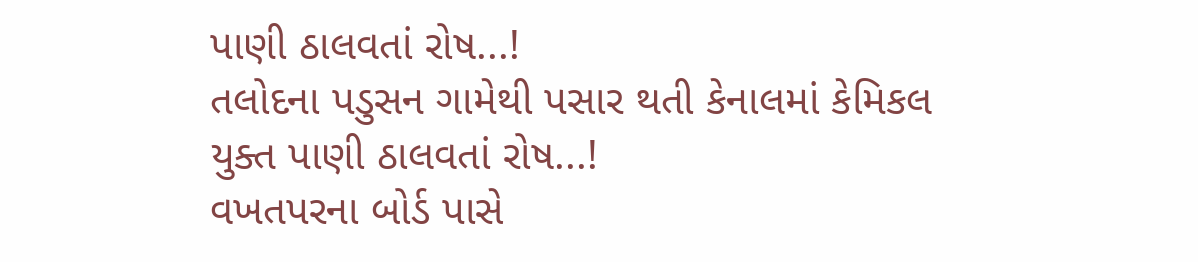પાણી ઠાલવતાં રોષ...!
તલોદના પડુસન ગામેથી પસાર થતી કેનાલમાં કેમિકલ યુક્ત પાણી ઠાલવતાં રોષ...!
વખતપરના બોર્ડ પાસે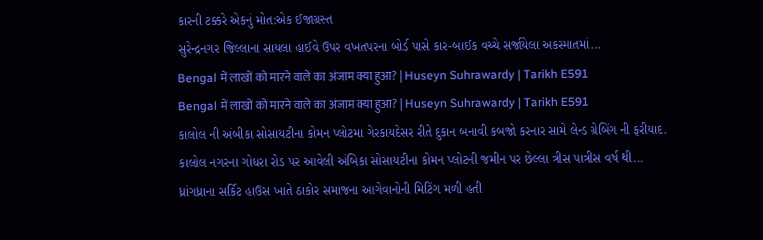કારની ટક્કરે એકનું મોત:એક ઈજાગ્રસ્ત
સુરેન્દ્રનગર જિલ્લાના સાયલા હાઈવે ઉપર વખતપરના બોર્ડ પાસે કાર-બાઈક વચ્ચે સર્જાયેલા અકસ્માતમાં...
Bengal में लाखों को मारने वाले का अंजाम क्या हुआ? | Huseyn Suhrawardy | Tarikh E591
Bengal में लाखों को मारने वाले का अंजाम क्या हुआ? | Huseyn Suhrawardy | Tarikh E591
કાલોલ ની અંબીકા સોસાયટીના કોમન પ્લોટમા ગેરકાયદેસર રીતે દુકાન બનાવી કબજો કરનાર સામે લેન્ડ ગ્રેબિંગ ની ફરીયાદ.
કાલોલ નગરના ગોધરા રોડ પર આવેલી અંબિકા સોસાયટીના કોમન પ્લોટની જમીન પર છેલ્લા ત્રીસ પાત્રીસ વર્ષ થી...
ધ્રાંગધ્રાના સર્કિટ હાઉસ ખાતે ઠાકોર સમાજના આગેવાનોની મિટિંગ મળી હતી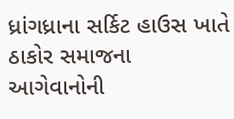ધ્રાંગધ્રાના સર્કિટ હાઉસ ખાતે ઠાકોર સમાજના આગેવાનોની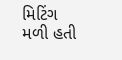મિટિંગ મળી હતી